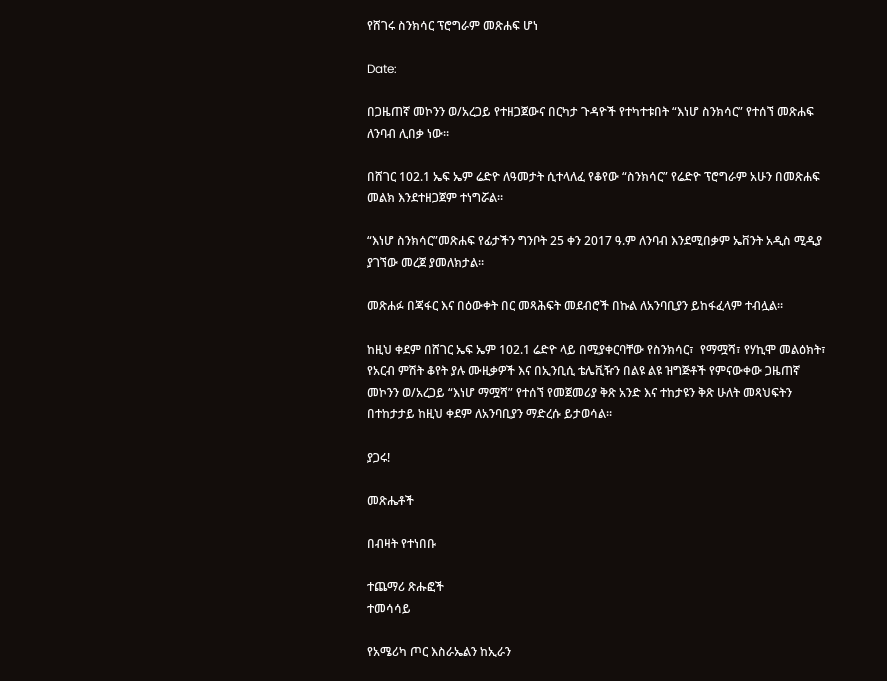የሸገሩ ስንክሳር ፕሮግራም መጽሐፍ ሆነ

Date:

በጋዜጠኛ መኮንን ወ/አረጋይ የተዘጋጀውና በርካታ ጉዳዮች የተካተቱበት “እነሆ ስንክሳር” የተሰኘ መጽሐፍ ለንባብ ሊበቃ ነው።

በሸገር 102.1 ኤፍ ኤም ሬድዮ ለዓመታት ሲተላለፈ የቆየው “ስንክሳር” የሬድዮ ፕሮግራም አሁን በመጽሐፍ መልክ እንደተዘጋጀም ተነግሯል።

“እነሆ ስንክሳር”መጽሐፍ የፊታችን ግንቦት 25 ቀን 2017 ዓ.ም ለንባብ እንደሚበቃም ኤቨንት አዲስ ሚዲያ ያገኘው መረጀ ያመለክታል።

መጽሐፉ በጃፋር እና በዕውቀት በር መጻሕፍት መደብሮች በኩል ለአንባቢያን ይከፋፈላም ተብሏል።

ከዚህ ቀደም በሸገር ኤፍ ኤም 102.1 ሬድዮ ላይ በሚያቀርባቸው የስንክሳር፣  የማሟሻ፣ የሃኪሞ መልዕክት፣ የአርብ ምሽት ቆየት ያሉ ሙዚቃዎች እና በኢንቢሲ ቴሌቪዥን በልዩ ልዩ ዝግጅቶች የምናውቀው ጋዜጠኛ መኮንን ወ/አረጋይ “እነሆ ማሟሻ” የተሰኘ የመጀመሪያ ቅጽ አንድ እና ተከታዩን ቅጽ ሁለት መጻህፍትን በተከታታይ ከዚህ ቀደም ለአንባቢያን ማድረሱ ይታወሳል።

ያጋሩ!

መጽሔቶች

በብዛት የተነበቡ

ተጨማሪ ጽሑፎች
ተመሳሳይ

የአሜሪካ ጦር እስራኤልን ከኢራን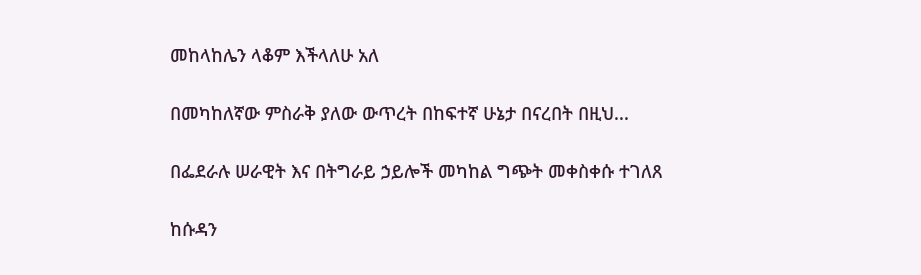መከላከሌን ላቆም እችላለሁ አለ

በመካከለኛው ምስራቅ ያለው ውጥረት በከፍተኛ ሁኔታ በናረበት በዚህ...

በፌደራሉ ሠራዊት እና በትግራይ ኃይሎች መካከል ግጭት መቀስቀሱ ተገለጸ

ከሱዳን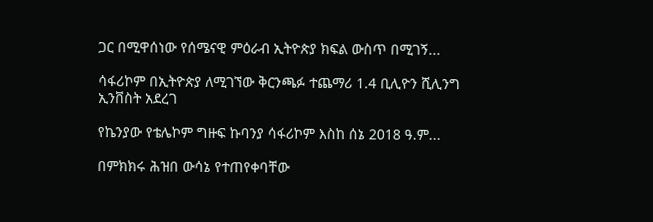ጋር በሚዋሰነው የሰሜናዊ ምዕራብ ኢትዮጵያ ክፍል ውስጥ በሚገኝ...

ሳፋሪኮም በኢትዮጵያ ለሚገኘው ቅርንጫፉ ተጨማሪ 1.4 ቢሊዮን ሺሊንግ ኢንቨስት አደረገ

የኬንያው የቴሌኮም ግዙፍ ኩባንያ ሳፋሪኮም እስከ ሰኔ 2018 ዓ.ም...

በምክክሩ ሕዝበ ውሳኔ የተጠየቀባቸው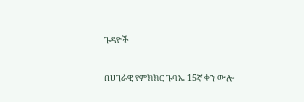ጉዳዮች

በሀገራዊ የምክክር ጉባኤ 15ኛ ቀን ውሎ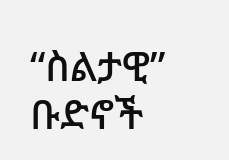“ስልታዊ” ቡድኖች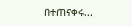በተጠናቀሩ...